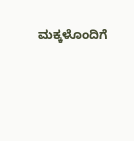ಮಕ್ಕಳೊಂದಿಗೆ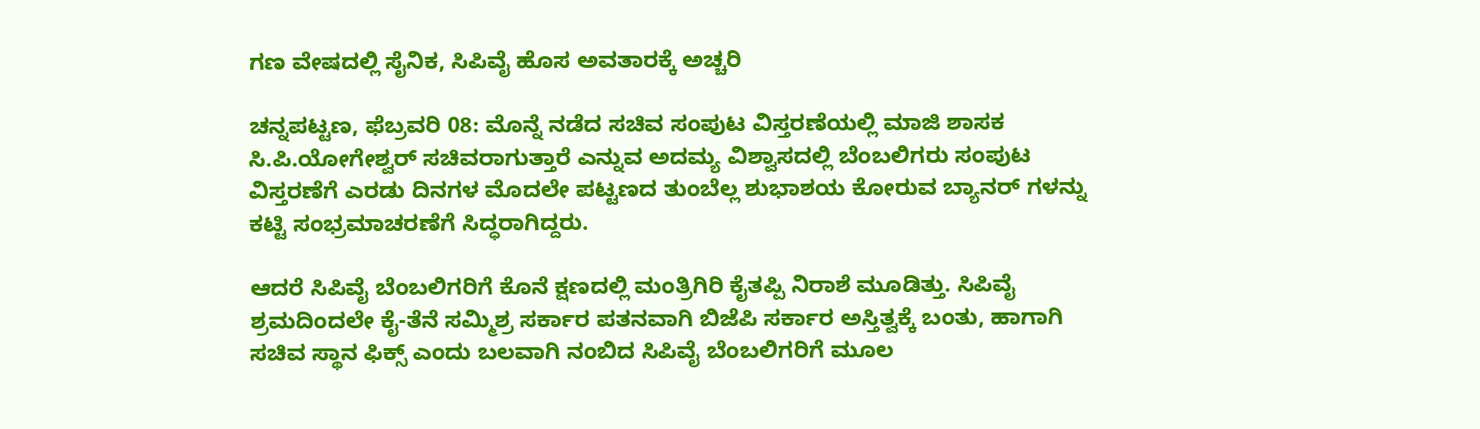ಗಣ ವೇಷದಲ್ಲಿ ಸೈನಿಕ, ಸಿಪಿವೈ ಹೊಸ ಅವತಾರಕ್ಕೆ ಅಚ್ಚರಿ

ಚನ್ನಪಟ್ಟಣ, ಫೆಬ್ರವರಿ 08: ಮೊನ್ನೆ ನಡೆದ ಸಚಿವ ಸಂಪುಟ ವಿಸ್ತರಣೆಯಲ್ಲಿ ಮಾಜಿ ಶಾಸಕ ಸಿ.ಪಿ.ಯೋಗೇಶ್ವರ್ ಸಚಿವರಾಗುತ್ತಾರೆ ಎನ್ನುವ ಅದಮ್ಯ ವಿಶ್ವಾಸದಲ್ಲಿ ಬೆಂಬಲಿಗರು ಸಂಪುಟ ವಿಸ್ತರಣೆಗೆ ಎರಡು ದಿನಗಳ ಮೊದಲೇ ಪಟ್ಟಣದ ತುಂಬೆಲ್ಲ ಶುಭಾಶಯ ಕೋರುವ ಬ್ಯಾನರ್ ಗಳನ್ನು ಕಟ್ಟಿ ಸಂಭ್ರಮಾಚರಣೆಗೆ ಸಿದ್ಧರಾಗಿದ್ದರು.

ಆದರೆ ಸಿಪಿವೈ ಬೆಂಬಲಿಗರಿಗೆ ಕೊನೆ ಕ್ಷಣದಲ್ಲಿ ಮಂತ್ರಿಗಿರಿ ಕೈತಪ್ಪಿ ನಿರಾಶೆ ಮೂಡಿತ್ತು. ಸಿಪಿವೈ ಶ್ರಮದಿಂದಲೇ ಕೈ-ತೆನೆ ಸಮ್ಮಿಶ್ರ ಸರ್ಕಾರ ಪತನವಾಗಿ ಬಿಜೆಪಿ ಸರ್ಕಾರ ಅಸ್ತಿತ್ವಕ್ಕೆ ಬಂತು, ಹಾಗಾಗಿ ಸಚಿವ ಸ್ಥಾನ ಫಿಕ್ಸ್ ಎಂದು ಬಲವಾಗಿ ನಂಬಿದ ಸಿಪಿವೈ ಬೆಂಬಲಿಗರಿಗೆ ಮೂಲ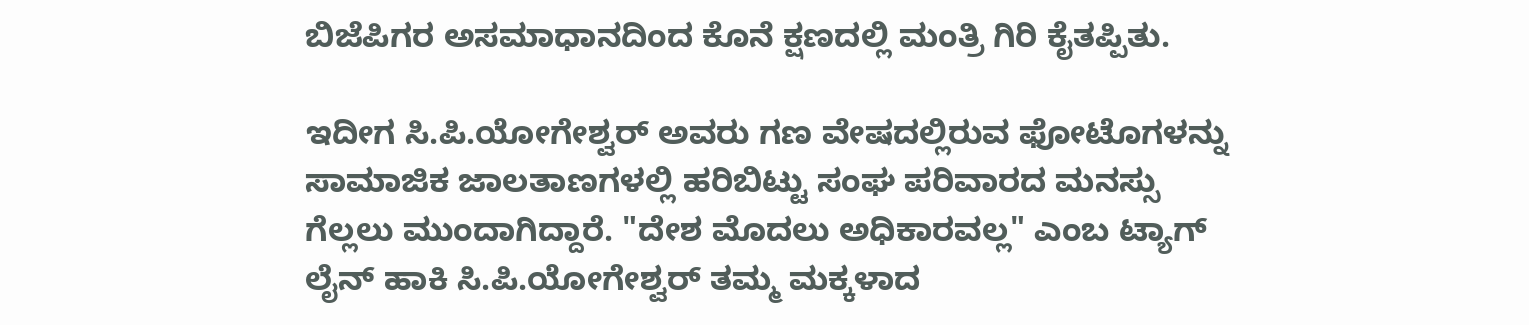ಬಿಜೆಪಿಗರ ಅಸಮಾಧಾನದಿಂದ ಕೊನೆ ಕ್ಷಣದಲ್ಲಿ ಮಂತ್ರಿ ಗಿರಿ ಕೈತಪ್ಪಿತು.

ಇದೀಗ ಸಿ.ಪಿ.ಯೋಗೇಶ್ವರ್ ಅವರು ಗಣ ವೇಷದಲ್ಲಿರುವ ಫೋಟೊಗಳನ್ನು ಸಾಮಾಜಿಕ ಜಾಲತಾಣಗಳಲ್ಲಿ ಹರಿಬಿಟ್ಟು ಸಂಘ ಪರಿವಾರದ ಮನಸ್ಸು ಗೆಲ್ಲಲು ಮುಂದಾಗಿದ್ದಾರೆ. "ದೇಶ ಮೊದಲು ಅಧಿಕಾರವಲ್ಲ" ಎಂಬ ಟ್ಯಾಗ್ ಲೈನ್ ಹಾಕಿ ಸಿ.ಪಿ.ಯೋಗೇಶ್ವರ್ ತಮ್ಮ ಮಕ್ಕಳಾದ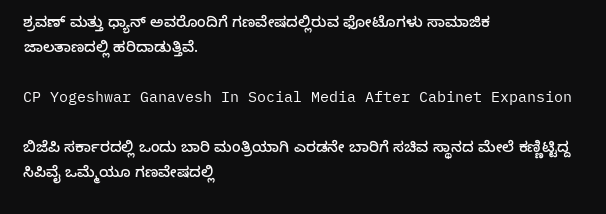ಶ್ರವಣ್ ಮತ್ತು ಧ್ಯಾನ್ ಅವರೊಂದಿಗೆ ಗಣವೇಷದಲ್ಲಿರುವ ಫೋಟೊಗಳು ಸಾಮಾಜಿಕ ಜಾಲತಾಣದಲ್ಲಿ ಹರಿದಾಡುತ್ತಿವೆ.

CP Yogeshwar Ganavesh In Social Media After Cabinet Expansion

ಬಿಜೆಪಿ ಸರ್ಕಾರದಲ್ಲಿ ಒಂದು ಬಾರಿ ಮಂತ್ರಿಯಾಗಿ ಎರಡನೇ ಬಾರಿಗೆ ಸಚಿವ ಸ್ಥಾನದ ಮೇಲೆ ಕಣ್ಣಿಟ್ಟಿದ್ದ ಸಿಪಿವೈ ಒಮ್ಮೆಯೂ ಗಣವೇಷದಲ್ಲಿ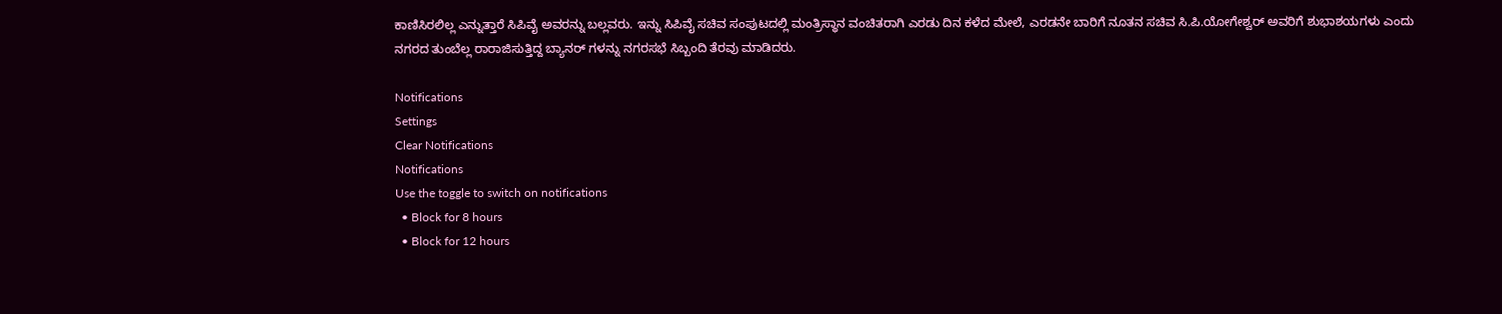ಕಾಣಿಸಿರಲಿಲ್ಲ ಎನ್ನುತ್ತಾರೆ ಸಿಪಿವೈ ಅವರನ್ನು ಬಲ್ಲವರು. ಇನ್ನು ಸಿಪಿವೈ ಸಚಿವ ಸಂಪುಟದಲ್ಲಿ ಮಂತ್ರಿಸ್ಥಾನ ವಂಚಿತರಾಗಿ ಎರಡು ದಿನ ಕಳೆದ ಮೇಲೆ, ಎರಡನೇ ಬಾರಿಗೆ ನೂತನ ಸಚಿವ ಸಿ.ಪಿ.ಯೋಗೇಶ್ವರ್ ಅವರಿಗೆ ಶುಭಾಶಯಗಳು ಎಂದು ನಗರದ ತುಂಬೆಲ್ಲ ರಾರಾಜಿಸುತ್ತಿದ್ದ ಬ್ಯಾನರ್ ಗಳನ್ನು ನಗರಸಭೆ ಸಿಬ್ಬಂದಿ ತೆರವು ಮಾಡಿದರು.

Notifications
Settings
Clear Notifications
Notifications
Use the toggle to switch on notifications
  • Block for 8 hours
  • Block for 12 hours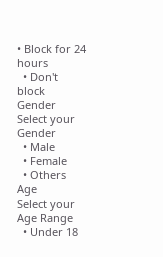• Block for 24 hours
  • Don't block
Gender
Select your Gender
  • Male
  • Female
  • Others
Age
Select your Age Range
  • Under 18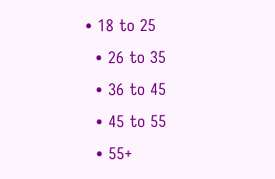• 18 to 25
  • 26 to 35
  • 36 to 45
  • 45 to 55
  • 55+